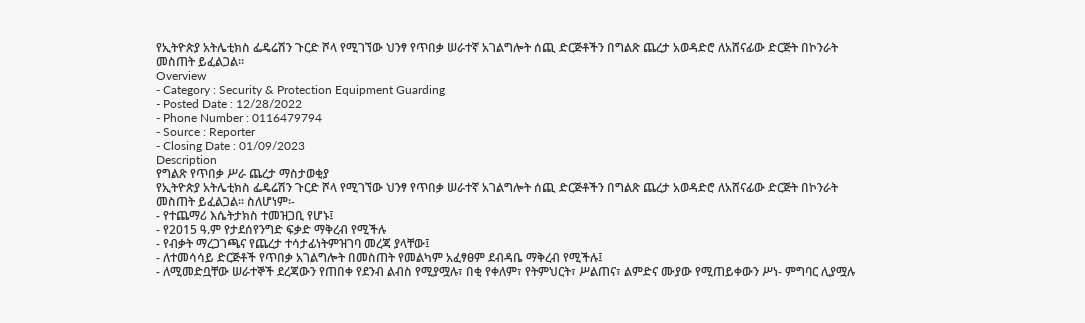የኢትዮጵያ አትሌቲክስ ፌዴሬሽን ጉርድ ሾላ የሚገኘው ህንፃ የጥበቃ ሠራተኛ አገልግሎት ሰጪ ድርጅቶችን በግልጽ ጨረታ አወዳድሮ ለአሸናፊው ድርጅት በኮንራት መስጠት ይፈልጋል፡፡
Overview
- Category : Security & Protection Equipment Guarding
- Posted Date : 12/28/2022
- Phone Number : 0116479794
- Source : Reporter
- Closing Date : 01/09/2023
Description
የግልጽ የጥበቃ ሥራ ጨረታ ማስታወቂያ
የኢትዮጵያ አትሌቲክስ ፌዴሬሽን ጉርድ ሾላ የሚገኘው ህንፃ የጥበቃ ሠራተኛ አገልግሎት ሰጪ ድርጅቶችን በግልጽ ጨረታ አወዳድሮ ለአሸናፊው ድርጅት በኮንራት መስጠት ይፈልጋል፡፡ ስለሆነም፡-
- የተጨማሪ እሴትታክስ ተመዝጋቢ የሆኑ፤
- የ2015 ዓ.ም የታደሰየንግድ ፍቃድ ማቅረብ የሚችሉ
- የብቃት ማረጋገጫና የጨረታ ተሳታፊነትምዝገባ መረጃ ያላቸው፤
- ለተመሳሳይ ድርጅቶች የጥበቃ አገልግሎት በመስጠት የመልካም አፈፃፀም ደብዳቤ ማቅረብ የሚችሉ፤
- ለሚመድቧቸው ሠራተኞች ደረጃውን የጠበቀ የደንብ ልብስ የሚያሟሉ፣ በቂ የቀለም፣ የትምህርት፣ ሥልጠና፣ ልምድና ሙያው የሚጠይቀውን ሥነ- ምግባር ሊያሟሉ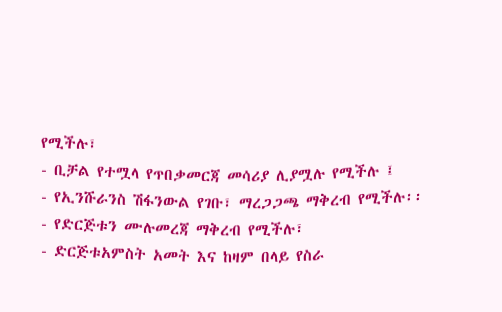የሚችሉ፣
- ቢቻል የተሟላ የጥበቃመርጃ መሳሪያ ሊያሟሉ የሚችሉ ፤
- የኢንሹራንስ ሽፋንውል የገቡ፣ ማረጋጋጫ ማቅረብ የሚችሉ፡፡
- የድርጅቱን ሙሉመረጃ ማቅረብ የሚችሉ፣
- ድርጅቱአምስት አመት እና ከዛም በላይ የስራ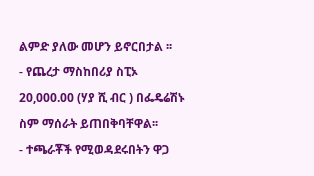ልምድ ያለው መሆን ይኖርበታል ፡፡
- የጨረታ ማስከበሪያ ስፒኦ 20,000.00 (ሃያ ሺ ብር ) በፌዴሬሽኑ ስም ማሰራት ይጠበቅባቸዋል፡፡
- ተጫራቾች የሚወዳደሩበትን ዋጋ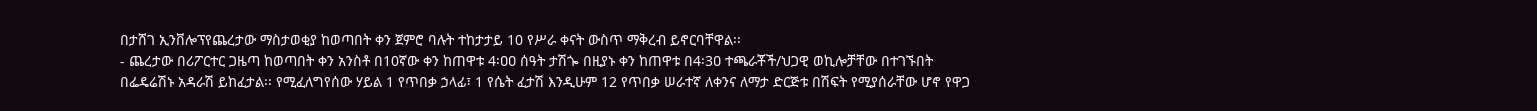በታሸገ ኢንቨሎፕየጨረታው ማስታወቂያ ከወጣበት ቀን ጀምሮ ባሉት ተከታታይ 10 የሥራ ቀናት ውስጥ ማቅረብ ይኖርባቸዋል፡፡
- ጨረታው በሪፖርተር ጋዜጣ ከወጣበት ቀን አንስቶ በ10ኛው ቀን ከጠዋቱ 4፡ዐዐ ሰዓት ታሽጐ በዚያኑ ቀን ከጠዋቱ በ4፡3ዐ ተጫራቾች/ህጋዊ ወኪሎቻቸው በተገኙበት በፌዴሬሽኑ አዳራሽ ይከፈታል፡፡ የሚፈለግየሰው ሃይል 1 የጥበቃ ኃላፊ፣ 1 የሴት ፈታሽ እንዲሁም 12 የጥበቃ ሠራተኛ ለቀንና ለማታ ድርጅቱ በሽፍት የሚያሰራቸው ሆኖ የዋጋ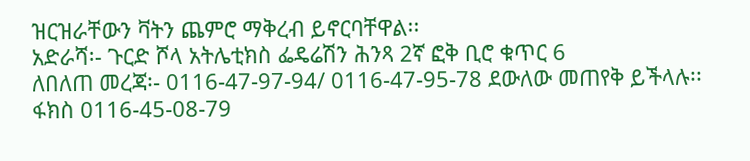ዝርዝራቸውን ቫትን ጨምሮ ማቅረብ ይኖርባቸዋል፡፡
አድራሻ፡- ጉርድ ሾላ አትሌቲክስ ፌዴሬሽን ሕንጻ 2ኛ ፎቅ ቢሮ ቁጥር 6
ለበለጠ መረጃ፡- 0116-47-97-94/ 0116-47-95-78 ደውለው መጠየቅ ይችላሉ፡፡
ፋክስ 0116-45-08-79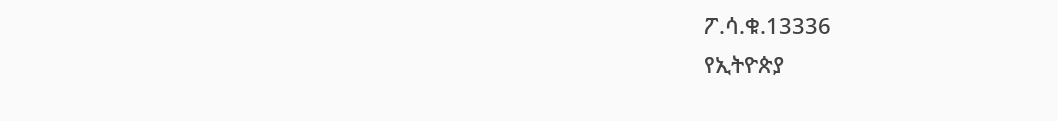ፖ.ሳ.ቁ.13336
የኢትዮጵያ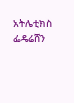አትሌቲክስ ፌዴሬሸን